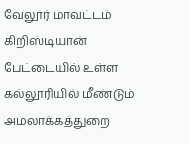வேலூர் மாவட்டம் கிறிஸ்டியான் பேட்டையில் உள்ள கல்லூரியில் மீண்டும் அமலாக்கத்துறை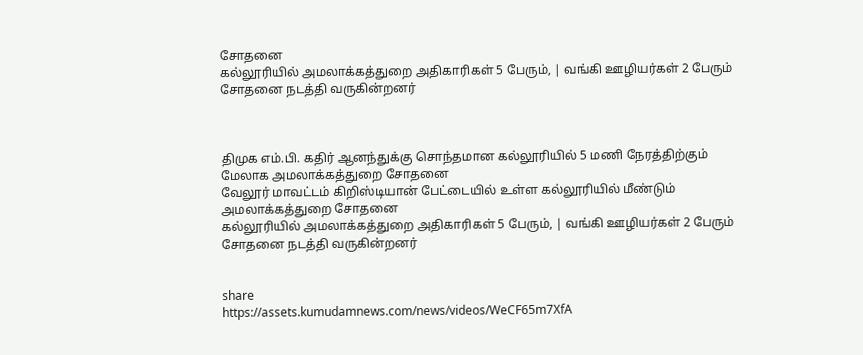சோதனை
கல்லூரியில் அமலாக்கத்துறை அதிகாரிகள் 5 பேரும், | வங்கி ஊழியர்கள் 2 பேரும் சோதனை நடத்தி வருகின்றனர்



திமுக எம்.பி. கதிர் ஆனந்துக்கு சொந்தமான கல்லூரியில் 5 மணி நேரத்திற்கும் மேலாக அமலாக்கத்துறை சோதனை
வேலூர் மாவட்டம் கிறிஸ்டியான் பேட்டையில் உள்ள கல்லூரியில் மீண்டும் அமலாக்கத்துறை சோதனை
கல்லூரியில் அமலாக்கத்துறை அதிகாரிகள் 5 பேரும், | வங்கி ஊழியர்கள் 2 பேரும் சோதனை நடத்தி வருகின்றனர்


share
https://assets.kumudamnews.com/news/videos/WeCF65m7XfA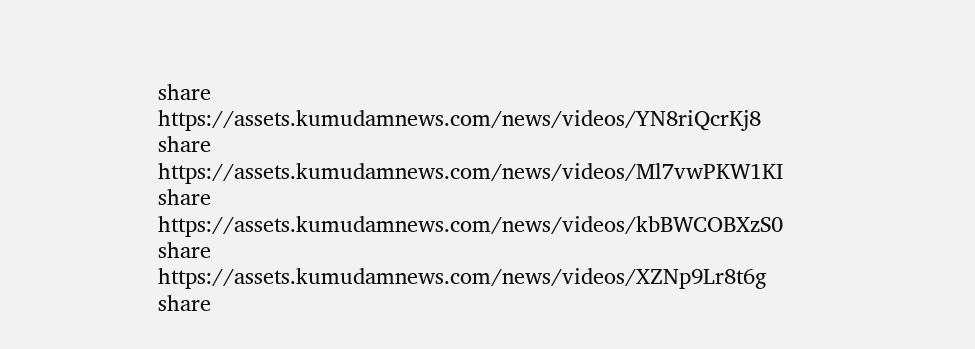share
https://assets.kumudamnews.com/news/videos/YN8riQcrKj8
share
https://assets.kumudamnews.com/news/videos/Ml7vwPKW1KI
share
https://assets.kumudamnews.com/news/videos/kbBWCOBXzS0
share
https://assets.kumudamnews.com/news/videos/XZNp9Lr8t6g
share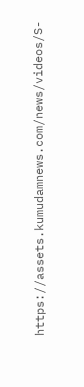https://assets.kumudamnews.com/news/videos/S-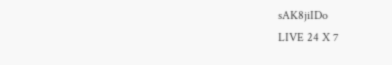sAK8jiIDo
LIVE 24 X 7